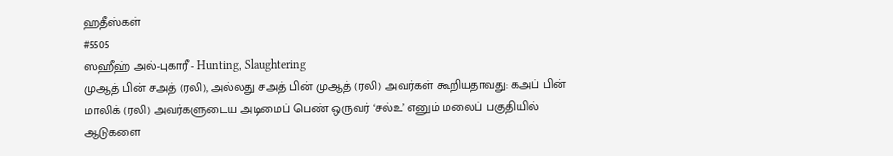ஹதீஸ்கள்
#5505
ஸஹீஹ் அல்-புகாரீ - Hunting, Slaughtering
முஆத் பின் சஅத் (ரலி), அல்லது சஅத் பின் முஆத் (ரலி) அவர்கள் கூறியதாவது: கஅப் பின் மாலிக் (ரலி) அவர்களுடைய அடிமைப் பெண் ஒருவர் ‘சல்உ’ எனும் மலைப் பகுதியில் ஆடுகளை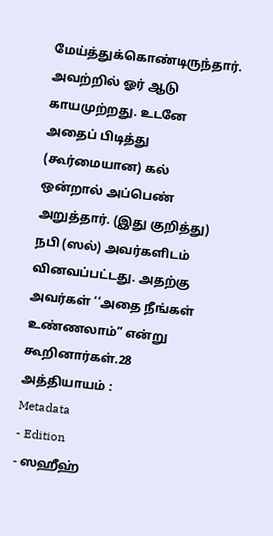மேய்த்துக்கொண்டிருந்தார். அவற்றில் ஓர் ஆடு காயமுற்றது. உடனே அதைப் பிடித்து (கூர்மையான) கல் ஒன்றால் அப்பெண் அறுத்தார். (இது குறித்து) நபி (ஸல்) அவர்களிடம் வினவப்பட்டது. அதற்கு அவர்கள் ‘‘அதை நீங்கள் உண்ணலாம்” என்று கூறினார்கள்.28 அத்தியாயம் :
Metadata
- Edition
- ஸஹீஹ்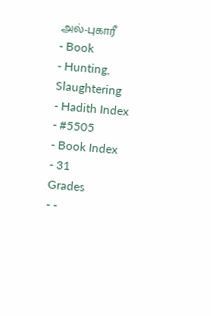அல்-புகாரீ
- Book
- Hunting, Slaughtering
- Hadith Index
- #5505
- Book Index
- 31
Grades
- -